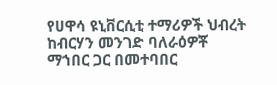የሀዋሳ ዩኒቨርሲቲ ተማሪዎች ህብረት ከብርሃን መንገድ ባለራዕዎቾ ማኀበር ጋር በመተባበር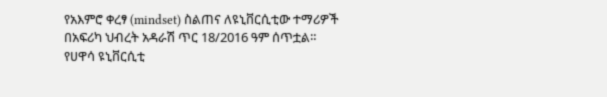የአእምሮ ቀረፃ (mindset) ስልጠና ለዩኒቨርሲቲው ተማሪዎች በአፍሪካ ህብረት አዳራሽ ጥር 18/2016 ዓም ሰጥቷል።
የሀዋሳ ዩኒቨርሲቲ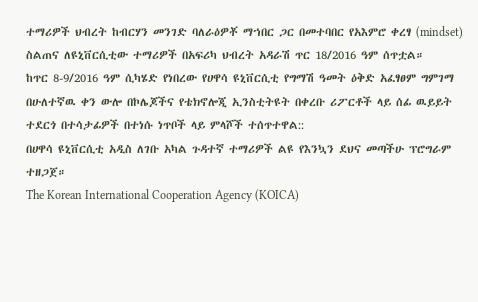ተማሪዎች ህብረት ከብርሃን መንገድ ባለራዕዎቾ ማኀበር ጋር በመተባበር የአእምሮ ቀረፃ (mindset) ስልጠና ለዩኒቨርሲቲው ተማሪዎች በአፍሪካ ህብረት አዳራሽ ጥር 18/2016 ዓም ሰጥቷል።
ከጥር 8-9/2016 ዓም ሲካሄድ የነበረው የሀዋሳ ዩኒቨርሲቲ የግማሽ ዓመት ዕቅድ አፈፃፀም ግምገማ በሁለተኛዉ ቀን ውሎ በኮሌጆችና የቴክኖሎጂ ኢንስቲትዩት በቀረቡ ሪፖርቶች ላይ ሰፊ ዉይይት ተደርጎ በተሳታፊዎች በተነሱ ነጥቦች ላይ ምላሾች ተሰጥተዋል::
በሀዋሳ ዩኒቨርሲቲ አዲስ ለገቡ አካል ጉዳተኛ ተማሪዎች ልዩ የእንኳን ደህና መጣችሁ ፕሮግራም ተዘጋጀ።
The Korean International Cooperation Agency (KOICA)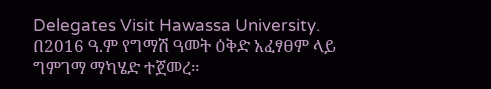Delegates Visit Hawassa University.
በ2016 ዓ.ም የግማሽ ዓመት ዕቅድ አፈፃፀም ላይ ግምገማ ማካሄድ ተጀመረ።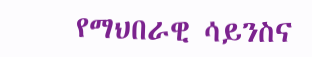የማህበራዊ ሳይንስና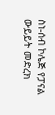ስነ-ሰብ ኮሌጅ የፓናል ውይይት መድረክ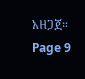አዘጋጀ።
Page 9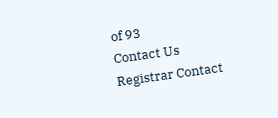of 93
Contact Us
Registrar Contact